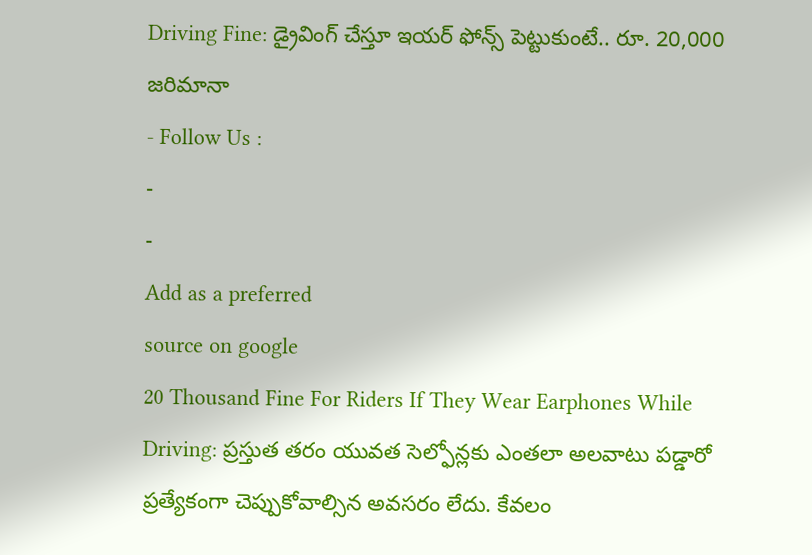Driving Fine: డ్రైవింగ్ చేస్తూ ఇయర్ ఫోన్స్ పెట్టుకుంటే.. రూ. 20,000 జరిమానా
- Follow Us :
-
-
Add as a preferred
source on google
20 Thousand Fine For Riders If They Wear Earphones While Driving: ప్రస్తుత తరం యువత సెల్ఫోన్లకు ఎంతలా అలవాటు పడ్డారో ప్రత్యేకంగా చెప్పుకోవాల్సిన అవసరం లేదు. కేవలం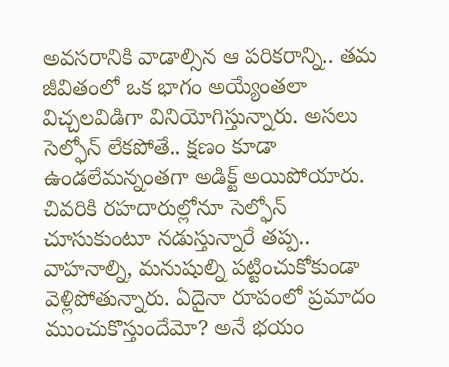అవసరానికి వాడాల్సిన ఆ పరికరాన్ని.. తమ జీవితంలో ఒక భాగం అయ్యేంతలా విచ్చలవిడిగా వినియోగిస్తున్నారు. అసలు సెల్ఫోన్ లేకపోతే.. క్షణం కూడా ఉండలేమన్నంతగా అడిక్ట్ అయిపోయారు. చివరికి రహదారుల్లోనూ సెల్ఫోన్ చూసుకుంటూ నడుస్తున్నారే తప్ప.. వాహనాల్ని, మనుషుల్ని పట్టించుకోకుండా వెళ్లిపోతున్నారు. ఏదైనా రూపంలో ప్రమాదం ముంచుకొస్తుందేమో? అనే భయం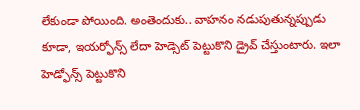లేకుండా పోయింది. అంతెందుకు.. వాహనం నడుపుతున్నప్పుడు కూడా, ఇయర్ఫోన్స్ లేదా హెడ్సెట్ పెట్టుకొని డ్రైవ్ చేస్తుంటారు. ఇలా హెడ్ఫోన్స్ పెట్టుకొని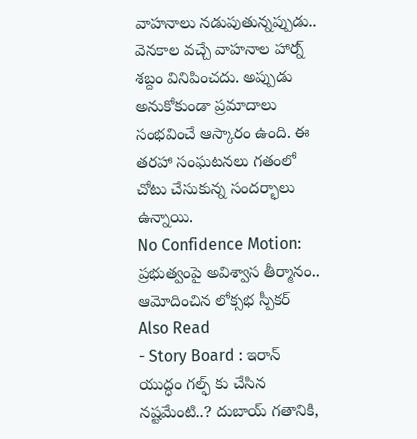వాహనాలు నడుపుతున్నప్పుడు.. వెనకాల వచ్చే వాహనాల హార్న్ శబ్దం వినిపించదు. అప్పుడు అనుకోకుండా ప్రమాదాలు సంభవించే ఆస్కారం ఉంది. ఈ తరహా సంఘటనలు గతంలో చోటు చేసుకున్న సందర్భాలు ఉన్నాయి.
No Confidence Motion: ప్రభుత్వంపై అవిశ్వాస తీర్మానం.. ఆమోదించిన లోక్సభ స్పీకర్
Also Read
- Story Board : ఇరాన్ యుద్ధం గల్ఫ్ కు చేసిన నష్టమేంటి..? దుబాయ్ గతానికి,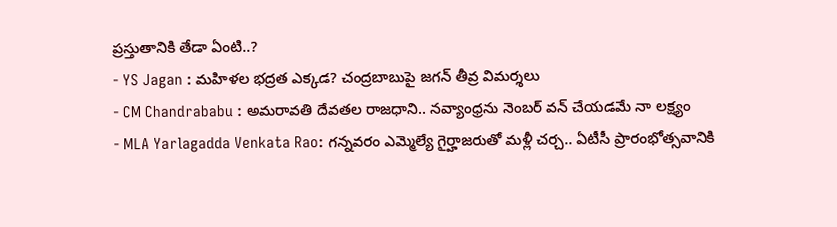ప్రస్తుతానికి తేడా ఏంటి..?
- YS Jagan : మహిళల భద్రత ఎక్కడ? చంద్రబాబుపై జగన్ తీవ్ర విమర్శలు
- CM Chandrababu : అమరావతి దేవతల రాజధాని.. నవ్యాంధ్రను నెంబర్ వన్ చేయడమే నా లక్ష్యం
- MLA Yarlagadda Venkata Rao: గన్నవరం ఎమ్మెల్యే గైర్హాజరుతో మళ్లీ చర్చ.. ఏటీసీ ప్రారంభోత్సవానికి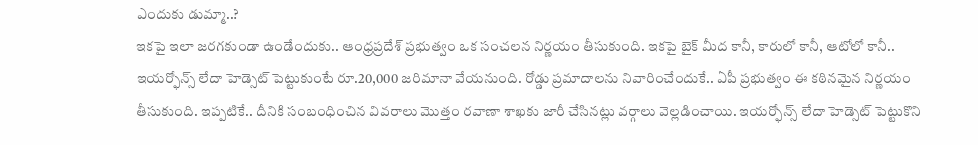ఎందుకు డుమ్మా..?
ఇకపై ఇలా జరగకుండా ఉండేందుకు.. ఆంధ్రప్రదేశ్ ప్రభుత్వం ఒక సంచలన నిర్ణయం తీసుకుంది. ఇకపై బైక్ మీద కానీ, కారులో కానీ, ఆటోలో కానీ.. ఇయర్ఫోన్స్ లేదా హెడ్సెట్ పెట్టుకుంటే రూ.20,000 జరిమానా వేయనుంది. రోడ్డు ప్రమాదాలను నివారించేందుకే.. ఏపీ ప్రభుత్వం ఈ కఠినమైన నిర్ణయం తీసుకుంది. ఇప్పటికే.. దీనికి సంబంధించిన వివరాలు మొత్తం రవాణా శాఖకు జారీ చేసినట్లు వర్గాలు వెల్లడించాయి. ఇయర్ఫోన్స్ లేదా హెడ్సెట్ పెట్టుకొని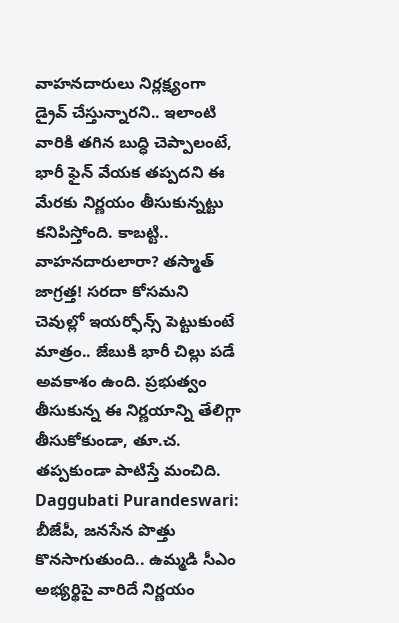వాహనదారులు నిర్లక్ష్యంగా డ్రైవ్ చేస్తున్నారని.. ఇలాంటి వారికి తగిన బుద్ధి చెప్పాలంటే, భారీ ఫైన్ వేయక తప్పదని ఈ మేరకు నిర్ణయం తీసుకున్నట్టు కనిపిస్తోంది. కాబట్టి.. వాహనదారులారా? తస్మాత్ జాగ్రత్త! సరదా కోసమని చెవుల్లో ఇయర్ఫోన్స్ పెట్టుకుంటే మాత్రం.. జేబుకి భారీ చిల్లు పడే అవకాశం ఉంది. ప్రభుత్వం తీసుకున్న ఈ నిర్ణయాన్ని తేలిగ్గా తీసుకోకుండా, తూ.చ. తప్పకుండా పాటిస్తే మంచిది.
Daggubati Purandeswari: బీజేపీ, జనసేన పొత్తు కొనసాగుతుంది.. ఉమ్మడి సీఎం అభ్యర్థిపై వారిదే నిర్ణయం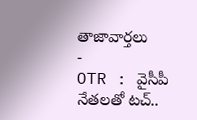తాజావార్తలు
-
OTR : వైసీపీ నేతలతో టచ్..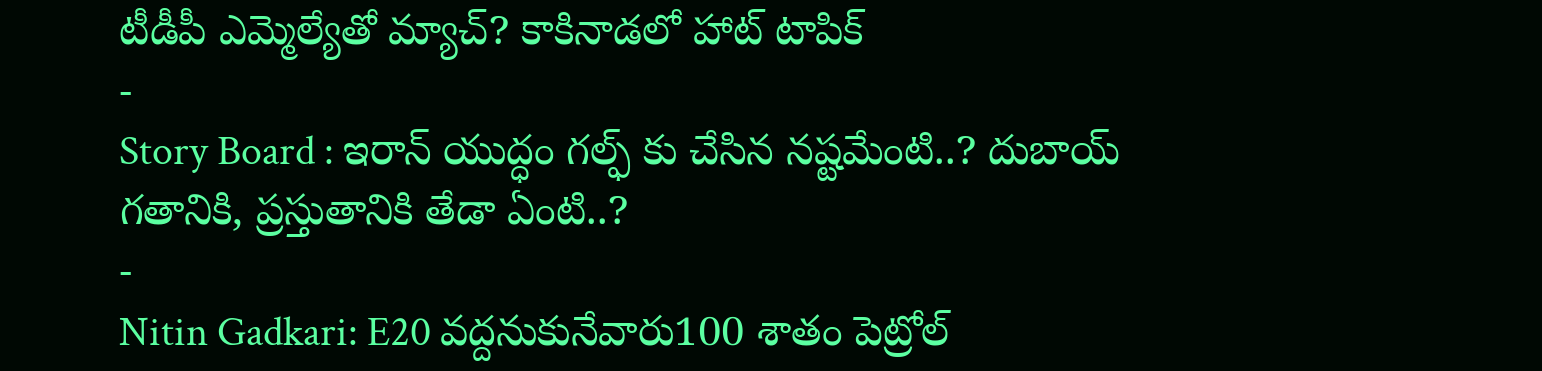టీడీపీ ఎమ్మెల్యేతో మ్యాచ్? కాకినాడలో హాట్ టాపిక్
-
Story Board : ఇరాన్ యుద్ధం గల్ఫ్ కు చేసిన నష్టమేంటి..? దుబాయ్ గతానికి, ప్రస్తుతానికి తేడా ఏంటి..?
-
Nitin Gadkari: E20 వద్దనుకునేవారు100 శాతం పెట్రోల్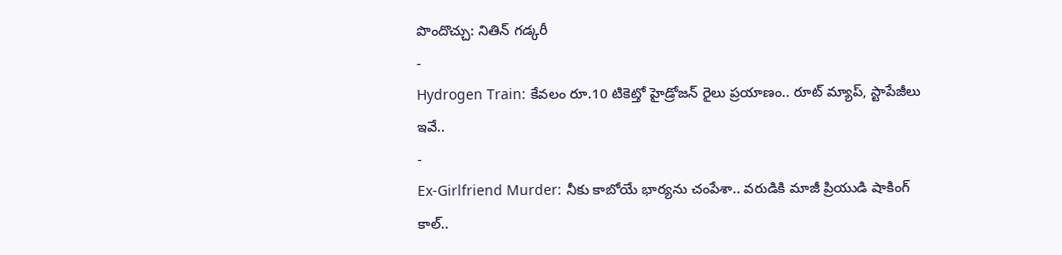పొందొచ్చు: నితిన్ గడ్కరీ
-
Hydrogen Train: కేవలం రూ.10 టికెట్తో హైడ్రోజన్ రైలు ప్రయాణం.. రూట్ మ్యాప్, స్టాపేజీలు ఇవే..
-
Ex-Girlfriend Murder: నీకు కాబోయే భార్యను చంపేశా.. వరుడికి మాజీ ప్రియుడి షాకింగ్ కాల్..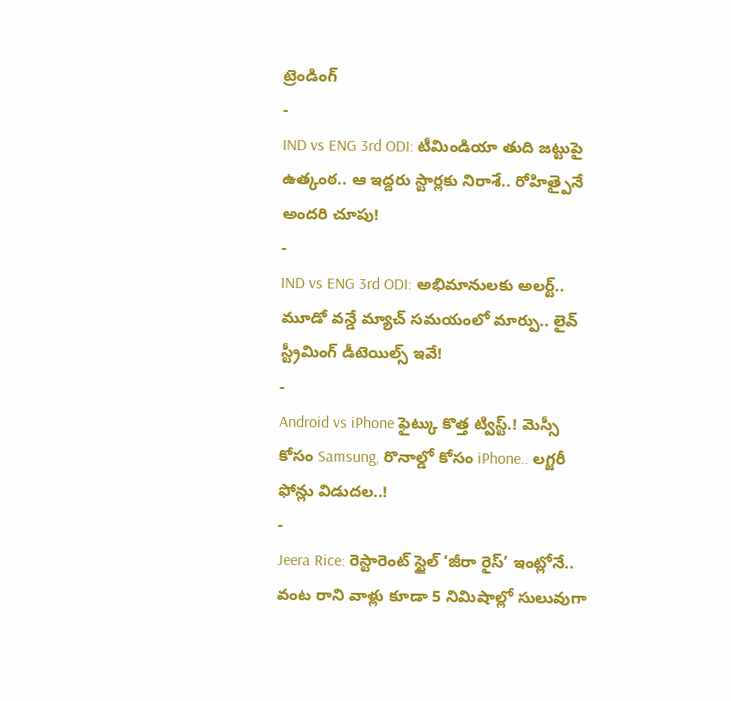ట్రెండింగ్
-
IND vs ENG 3rd ODI: టీమిండియా తుది జట్టుపై ఉత్కంఠ.. ఆ ఇద్దరు స్టార్లకు నిరాశే.. రోహిత్పైనే అందరి చూపు!
-
IND vs ENG 3rd ODI: అభిమానులకు అలర్ట్.. మూడో వన్డే మ్యాచ్ సమయంలో మార్పు.. లైవ్ స్ట్రీమింగ్ డీటెయిల్స్ ఇవే!
-
Android vs iPhone ఫైట్కు కొత్త ట్విస్ట్.! మెస్సీ కోసం Samsung, రొనాల్డో కోసం iPhone.. లగ్జరీ ఫోన్లు విడుదల..!
-
Jeera Rice: రెస్టారెంట్ స్టైల్ ‘జీరా రైస్’ ఇంట్లోనే.. వంట రాని వాళ్లు కూడా 5 నిమిషాల్లో సులువుగా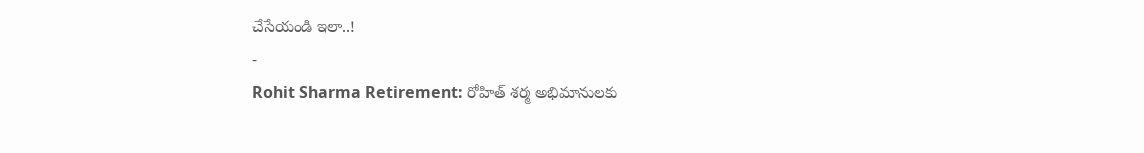చేసేయండి ఇలా..!
-
Rohit Sharma Retirement: రోహిత్ శర్మ అభిమానులకు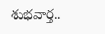శుభవార్త..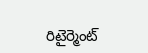రిటైర్మెంట్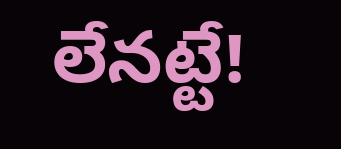లేనట్టే!